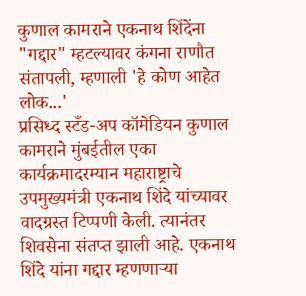कुणाल कामराने एकनाथ शिंदेंना "गद्दार" म्हटल्यावर कंगना राणौत संतापली, म्हणाली 'हे कोण आहेत लोक...'
प्रसिध्द स्टँड-अप कॉमेडियन कुणाल कामराने मुंबईतील एका कार्यक्रमादरम्यान महाराष्ट्राचे उपमुख्यमंत्री एकनाथ शिंदे यांच्यावर वादग्रस्त टिप्पणी केली. त्यानंतर शिवसेना संतप्त झाली आहे. एकनाथ शिंदे यांना गद्दार म्हणणाऱ्या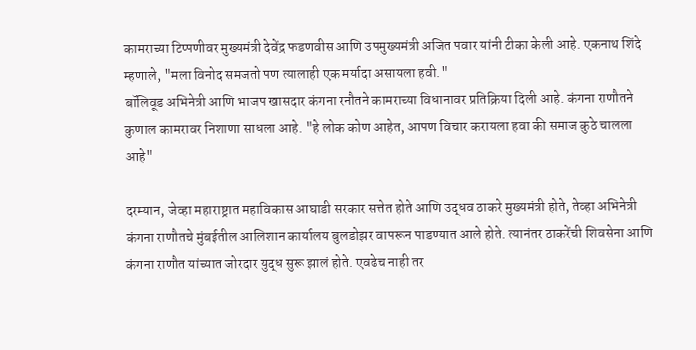कामराच्या टिप्पणीवर मुख्यमंत्री देवेंद्र फडणवीस आणि उपमुख्यमंत्री अजित पवार यांनी टीका केली आहे. एकनाथ शिंदे म्हणाले, "मला विनोद समजतो पण त्यालाही एक मर्यादा असायला हवी."
बॉलिवूड अभिनेत्री आणि भाजप खासदार कंगना रनौतने कामराच्या विधानावर प्रतिक्रिया दिली आहे. कंगना राणौतने कुणाल कामरावर निशाणा साधला आहे. "हे लोक कोण आहेत, आपण विचार करायला हवा की समाज कुठे चालला आहे"

दरम्यान, जेव्हा महाराष्ट्रात महाविकास आघाडी सरकार सत्तेत होते आणि उद्धव ठाकरे मुख्यमंत्री होते, तेव्हा अभिनेत्री कंगना राणौतचे मुंबईतील आलिशान कार्यालय बुलडोझर वापरून पाडण्यात आले होते. त्यानंतर ठाकरेंची शिवसेना आणि कंगना राणौत यांच्यात जोरदार युद्ध सुरू झालं होते. एवढेच नाही तर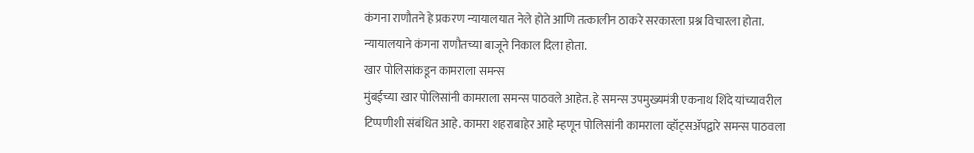कंगना राणौतने हे प्रकरण न्यायालयात नेले होते आणि तत्कालीन ठाकरे सरकारला प्रश्न विचारला होता. न्यायालयाने कंगना राणौतच्या बाजूने निकाल दिला होता.
खार पोलिसांकडून कामराला समन्स
मुंबईच्या खार पोलिसांनी कामराला समन्स पाठवले आहेत. हे समन्स उपमुख्यमंत्री एकनाथ शिंदे यांच्यावरील टिप्पणीशी संबंधित आहे. कामरा शहराबाहेर आहे म्हणून पोलिसांनी कामराला व्हॉट्सॲपद्वारे समन्स पाठवला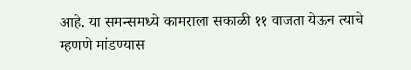आहे. या समन्समध्ये कामराला सकाळी ११ वाजता येऊन त्याचे म्हणणे मांडण्यास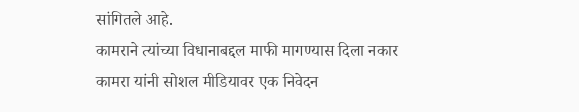सांगितले आहे.
कामराने त्यांच्या विधानाबद्दल माफी मागण्यास दिला नकार
कामरा यांनी सोशल मीडियावर एक निवेदन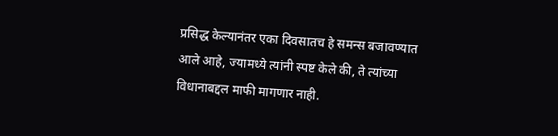प्रसिद्ध केल्यानंतर एका दिवसातच हे समन्स बजावण्यात आले आहे, ज्यामध्ये त्यांनी स्पष्ट केले की, ते त्यांच्या विधानाबद्दल माफी मागणार नाही.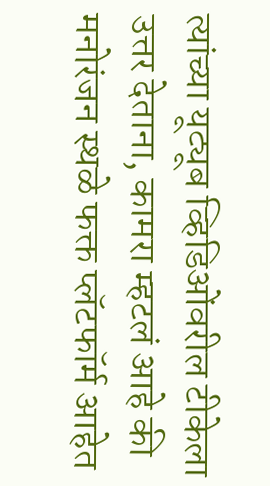त्यांच्या यूट्यूब व्हिडिओंवरील टीकेला उत्तर देताना, कामरा म्हटलं आहे की मनोरंजन स्थळे फक्त प्लॅटफॉर्म आहेत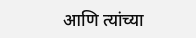आणि त्यांच्या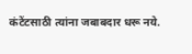कंटेंटसाठी त्यांना जबाबदार धरू नये.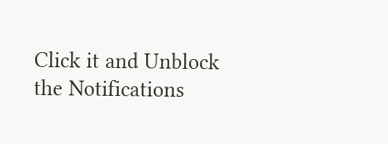Click it and Unblock the Notifications